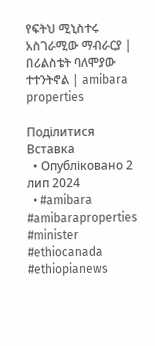የፍትህ ሚኒስተሩ አስገራሚው ማብራርያ | በሪልስቴት ባለሞያው ተተንትኖል | amibara properties

Поділитися
Вставка
  • Опубліковано 2 лип 2024
  • #amibara #amibaraproperties #minister #ethiocanada #ethiopianews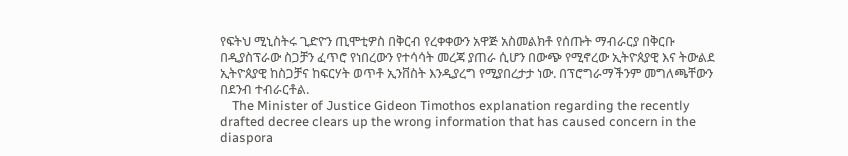የፍትህ ሚኒስትሩ ጊድዮን ጢሞቲዎስ በቅርብ የረቀቀውን አዋጅ አስመልክቶ የሰጡት ማብራርያ በቅርቡ በዲያስፕራው ስጋቻን ፈጥሮ የነበረውን የተሳሳት መረጃ ያጠራ ሲሆን በውጭ የሚኖረው ኢትዮጰያዊ እና ትውልደ ኢትዮጰያዊ ከስጋቻና ከፍርሃት ወጥቶ ኢንቨስት እንዲያረግ የሚያበረታታ ነው. በፕሮግራማችንም መግለጫቸውን በደንብ ተብራርቶል.
    The Minister of Justice Gideon Timothos explanation regarding the recently drafted decree clears up the wrong information that has caused concern in the diaspora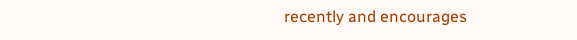recently and encourages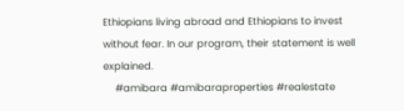Ethiopians living abroad and Ethiopians to invest without fear. In our program, their statement is well explained.
    #amibara #amibaraproperties #realestate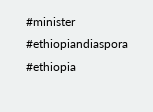#minister #ethiopiandiaspora #ethiopia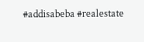#addisabeba #realestate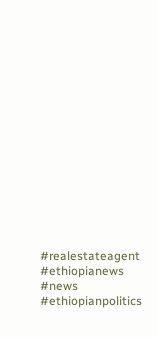#realestateagent #ethiopianews #news #ethiopianpolitics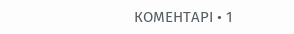КОМЕНТАРІ • 1